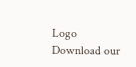Logo
Download our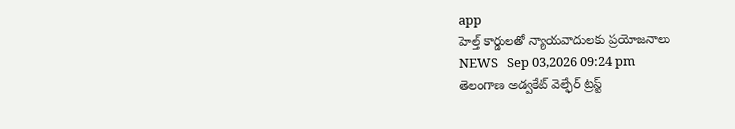app
హెల్త్ కార్డులతో న్యాయవాదులకు ప్రయోజనాలు
NEWS   Sep 03,2026 09:24 pm
తెలంగాణ అడ్వకేట్ వెల్ఫేర్ ట్రస్ట్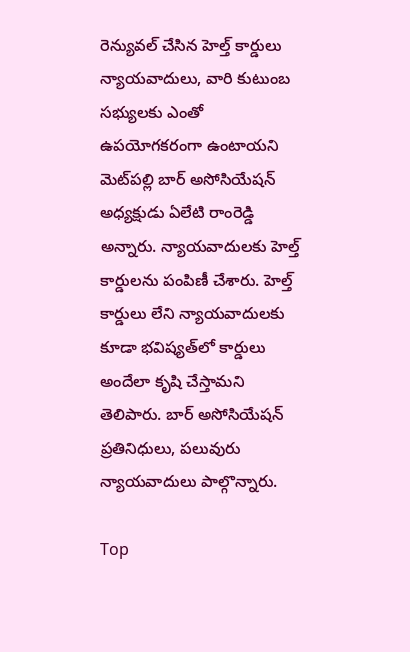రెన్యువల్ చేసిన హెల్త్ కార్డులు న్యాయవాదులు, వారి కుటుంబ సభ్యులకు ఎంతో ఉపయోగకరంగా ఉంటాయని మెట్‌పల్లి బార్ అసోసియేషన్ అధ్యక్షుడు ఏలేటి రాంరెడ్డి అన్నారు. న్యాయవాదులకు హెల్త్ కార్డులను పంపిణీ చేశారు. హెల్త్ కార్డులు లేని న్యాయవాదులకు కూడా భవిష్యత్‌లో కార్డులు అందేలా కృషి చేస్తామని తెలిపారు. బార్ అసోసియేషన్ ప్రతినిధులు, పలువురు న్యాయవాదులు పాల్గొన్నారు.

Top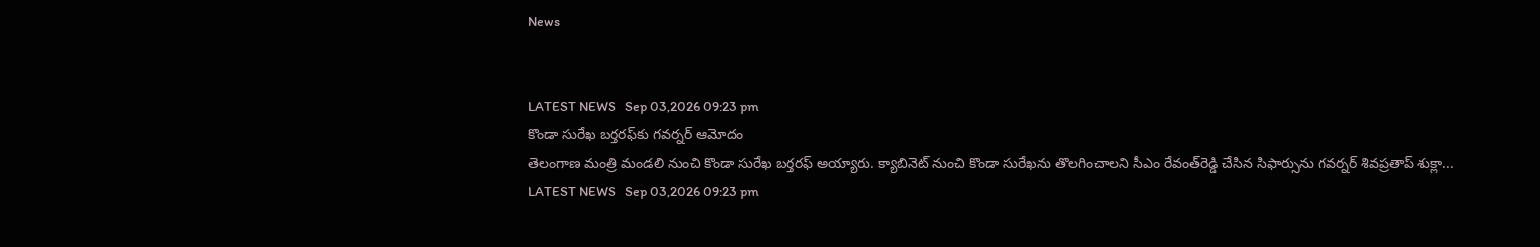News


LATEST NEWS   Sep 03,2026 09:23 pm
కొండా సురేఖ బర్తరఫ్‌కు గవర్నర్‌ ఆమోదం
తెలంగాణ మంత్రి మండలి నుంచి కొండా సురేఖ బర్తరఫ్‌ అయ్యారు. క్యాబినెట్‌ నుంచి కొండా సురేఖను తొలగించాలని సీఎం రేవంత్‌రెడ్డి చేసిన సిఫార్సును గవర్నర్‌ శివప్రతాప్‌ శుక్లా...
LATEST NEWS   Sep 03,2026 09:23 pm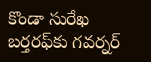కొండా సురేఖ బర్తరఫ్‌కు గవర్నర్‌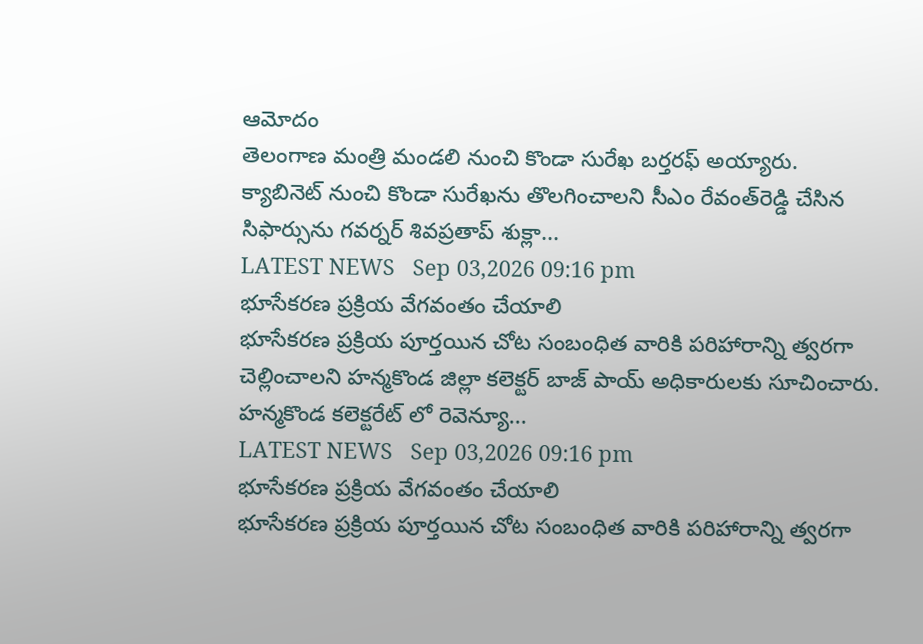ఆమోదం
తెలంగాణ మంత్రి మండలి నుంచి కొండా సురేఖ బర్తరఫ్‌ అయ్యారు. క్యాబినెట్‌ నుంచి కొండా సురేఖను తొలగించాలని సీఎం రేవంత్‌రెడ్డి చేసిన సిఫార్సును గవర్నర్‌ శివప్రతాప్‌ శుక్లా...
LATEST NEWS   Sep 03,2026 09:16 pm
భూసేకరణ ప్రక్రియ వేగవంతం చేయాలి
భూసేకరణ ప్రక్రియ పూర్తయిన చోట సంబంధిత వారికి పరిహారాన్ని త్వరగా చెల్లించాలని హన్మకొండ జిల్లా కలెక్టర్ బాజ్ పాయ్ అధికారులకు సూచించారు. హన్మకొండ కలెక్టరేట్ లో రెవెన్యూ...
LATEST NEWS   Sep 03,2026 09:16 pm
భూసేకరణ ప్రక్రియ వేగవంతం చేయాలి
భూసేకరణ ప్రక్రియ పూర్తయిన చోట సంబంధిత వారికి పరిహారాన్ని త్వరగా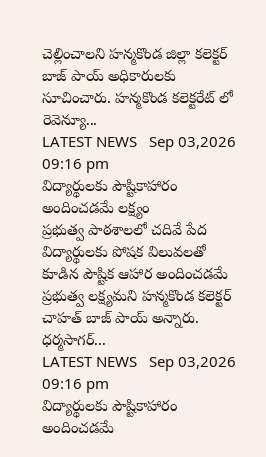చెల్లించాలని హన్మకొండ జిల్లా కలెక్టర్ బాజ్ పాయ్ అధికారులకు సూచించారు. హన్మకొండ కలెక్టరేట్ లో రెవెన్యూ...
LATEST NEWS   Sep 03,2026 09:16 pm
విద్యార్థులకు పౌష్టికాహారం అందించడమే లక్ష్యం
ప్రభుత్వ పాఠశాలలో చదివే పేద విద్యార్థులకు పోషక విలువలతో కూడిన పౌష్టిక ఆహార అందించడమే ప్రభుత్వ లక్ష్యమని హన్మకొండ కలెక్టర్ చాహత్ బాజ్ పాయ్ అన్నారు. ధర్మసాగర్...
LATEST NEWS   Sep 03,2026 09:16 pm
విద్యార్థులకు పౌష్టికాహారం అందించడమే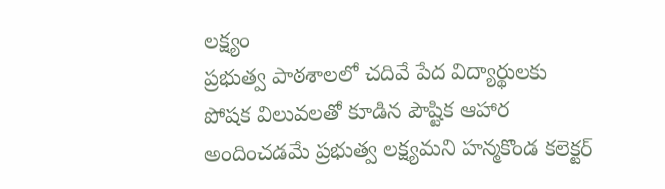లక్ష్యం
ప్రభుత్వ పాఠశాలలో చదివే పేద విద్యార్థులకు పోషక విలువలతో కూడిన పౌష్టిక ఆహార అందించడమే ప్రభుత్వ లక్ష్యమని హన్మకొండ కలెక్టర్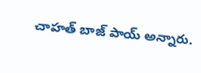చాహత్ బాజ్ పాయ్ అన్నారు.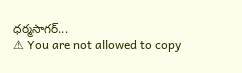ధర్మసాగర్...
⚠ You are not allowed to copy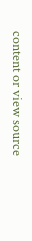content or view source